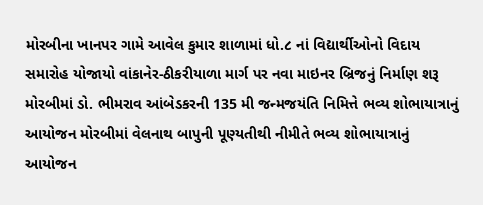મોરબીના ખાનપર ગામે આવેલ કુમાર શાળામાં ધો.૮ નાં વિદ્યાર્થીઓનો વિદાય સમારોહ યોજાયો વાંકાનેર-ઠીકરીયાળા માર્ગ પર નવા માઇનર બ્રિજનું નિર્માણ શરૂ મોરબીમાં ડો. ભીમરાવ આંબેડકરની 135 મી જન્મજયંતિ નિમિત્તે ભવ્ય શોભાયાત્રાનું આયોજન મોરબીમાં વેલનાથ બાપુની પૂણ્યતીથી નીમીતે ભવ્ય શોભાયાત્રાનું આયોજન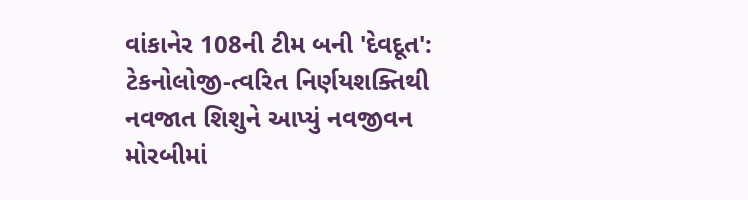વાંકાનેર 108ની ટીમ બની 'દેવદૂત': ટેકનોલોજી-ત્વરિત નિર્ણયશક્તિથી નવજાત શિશુને આપ્યું નવજીવન મોરબીમાં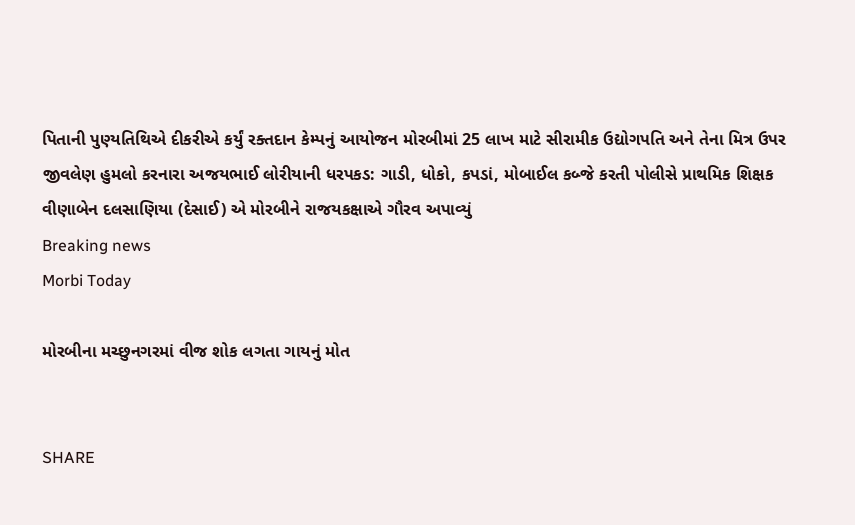પિતાની પુણ્યતિથિએ દીકરીએ કર્યું રક્તદાન કેમ્પનું આયોજન મોરબીમાં 25 લાખ માટે સીરામીક ઉદ્યોગપતિ અને તેના મિત્ર ઉપર જીવલેણ હુમલો કરનારા અજયભાઈ લોરીયાની ધરપકડ: ગાડી, ધોકો, કપડાં, મોબાઈલ કબ્જે કરતી પોલીસે પ્રાથમિક શિક્ષક વીણાબેન દલસાણિયા (દેસાઈ) એ મોરબીને રાજયકક્ષાએ ગૌરવ અપાવ્યું
Breaking news
Morbi Today

મોરબીના મચ્છુનગરમાં વીજ શોક લગતા ગાયનું મોત


SHARE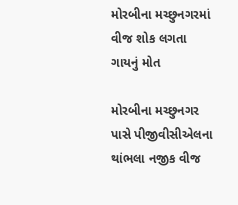મોરબીના મચ્છુનગરમાં વીજ શોક લગતા ગાયનું મોત

મોરબીના મચ્છુનગર પાસે પીજીવીસીએલના થાંભલા નજીક વીજ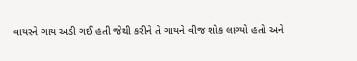વાયરને ગાય અડી ગઈ હતી જેથી કરીને તે ગાયને વીજ શોક લાગ્યો હતો અને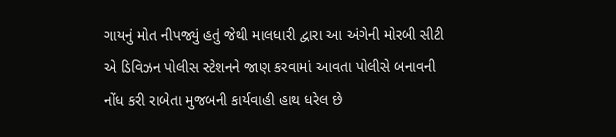ગાયનું મોત નીપજ્યું હતું જેથી માલધારી દ્વારા આ અંગેની મોરબી સીટી એ ડિવિઝન પોલીસ સ્ટેશનને જાણ કરવામાં આવતા પોલીસે બનાવની નોંધ કરી રાબેતા મુજબની કાર્યવાહી હાથ ધરેલ છે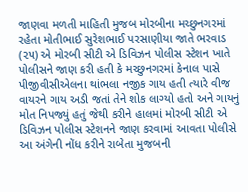જાણવા મળતી માહિતી મુજબ મોરબીના મચ્છુનગરમાં રહેતા મોતીભાઈ સુરેશભાઈ પરસાણીયા જાતે ભરવાડ (૨૫) એ મોરબી સીટી એ ડિવિઝન પોલીસ સ્ટેશન ખાતે પોલીસને જાણ કરી હતી કે મચ્છુનગરમાં કેનાલ પાસે પીજીવીસીએલના થાંભલા નજીક ગાય હતી ત્યારે વીજ વાયરને ગાય અડી જતાં તેને શોક લાગ્યો હતો અને ગાયનું મોત નિપજ્યું હતું જેથી કરીને હાલમાં મોરબી સીટી એ ડિવિઝન પોલીસ સ્ટેશનને જાણ કરવામાં આવતા પોલીસે આ અંગેની નોંધ કરીને રાબેતા મુજબની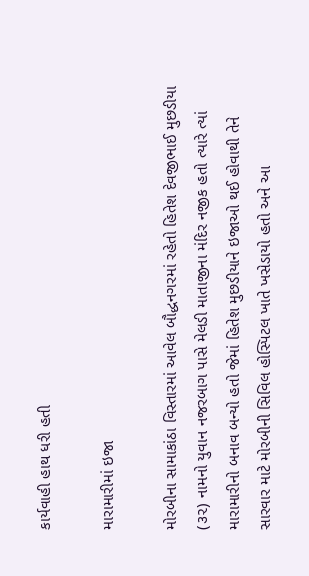કાર્યવાહી હાથ ધરી હતી

મારામારીમાં ઇજા

મોરબીના સામાકાંઠા વિસ્તારમાં આવેલ બૌદ્ધનગરમાં રહેતો હિતેશ દેવજીભાઈ મુછડીયા (૩૨) નામનો યુવાન નજરબાગ પાસે મેલડી માતાજીના મંદિર નજીક હતો ત્યારે ત્યાં મારામારીનો બનાવ બન્યો હતો જેમાં હિતેશ મુછડીયાને ઇજાઓ થઈ હોવાથી તેને સારવાર માટે મોરબીની સિવિલ હોસ્પિટલ ખાતે ખસેડાયો હતો અને આ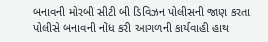બનાવની મોરબી સીટી બી ડિવિઝન પોલીસની જાણ કરતા પોલીસે બનાવની નોંધ કરી આગળની કાર્યવાહી હાથ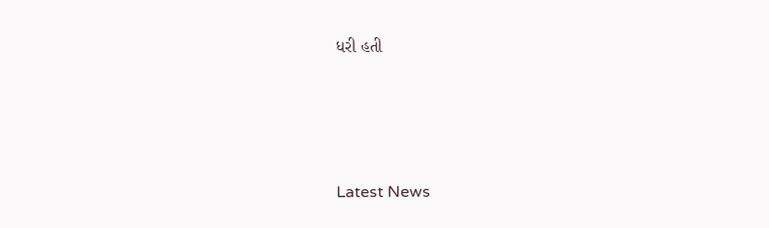ધરી હતી






Latest News